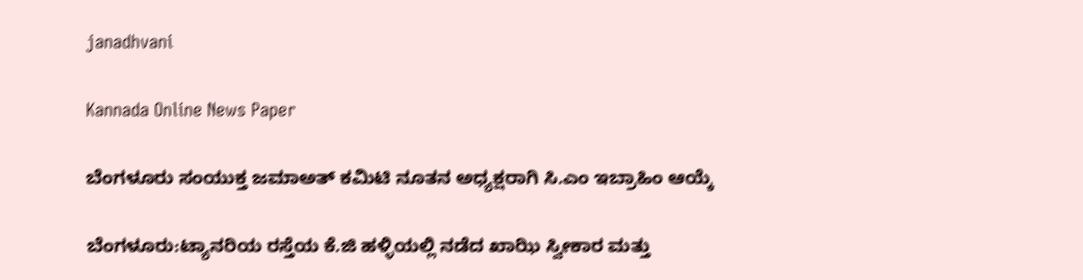janadhvani

Kannada Online News Paper

ಬೆಂಗಳೂರು ಸಂಯುಕ್ತ ಜಮಾ‌ಅತ್ ಕಮಿಟಿ ನೂತನ ಅಧ್ಯಕ್ಷರಾಗಿ ಸಿ.ಎಂ ಇಬ್ರಾಹಿಂ ಆಯ್ಕೆ

ಬೆಂಗಳೂರು:ಟ್ಯಾನರಿಯ ರಸ್ತೆಯ ಕೆ.ಜಿ ಹಳ್ಳಿಯಲ್ಲಿ ನಡೆದ ಖಾಝಿ ಸ್ವೀಕಾರ ಮತ್ತು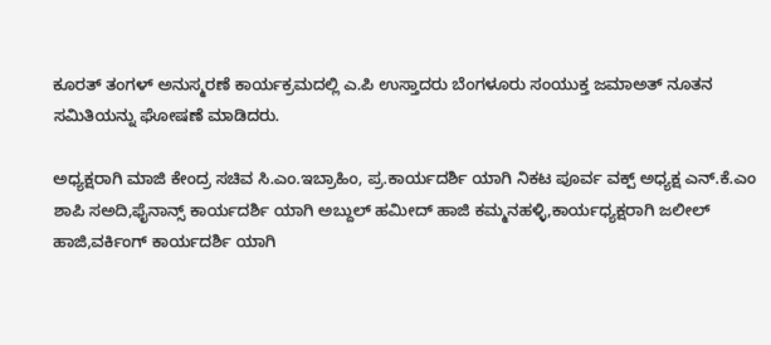ಕೂರತ್ ತಂಗಳ್ ಅನುಸ್ಮರಣೆ ಕಾರ್ಯಕ್ರಮದಲ್ಲಿ ಎ.ಪಿ ಉಸ್ತಾದರು ಬೆಂಗಳೂರು ಸಂಯುಕ್ತ ಜಮಾಅತ್ ನೂತನ ಸಮಿತಿಯನ್ನು ಘೋಷಣೆ ಮಾಡಿದರು.

ಅಧ್ಯಕ್ಷರಾಗಿ ಮಾಜಿ ಕೇಂದ್ರ ಸಚಿವ ಸಿ.ಎಂ.ಇಬ್ರಾಹಿಂ, ಪ್ರ.ಕಾರ್ಯದರ್ಶಿ ಯಾಗಿ ನಿಕಟ ಪೂರ್ವ ವಕ್ಪ್ ಅಧ್ಯಕ್ಷ ಎನ್.ಕೆ.ಎಂ ಶಾಪಿ ಸ‌ಅದಿ,ಫೈನಾನ್ಸ್ ಕಾರ್ಯದರ್ಶಿ ಯಾಗಿ ಅಬ್ದುಲ್ ಹಮೀದ್ ಹಾಜಿ ಕಮ್ಮನಹಳ್ಳಿ,ಕಾರ್ಯಧ್ಯಕ್ಷರಾಗಿ ಜಲೀಲ್ ಹಾಜಿ,ವರ್ಕಿಂಗ್ ಕಾರ್ಯದರ್ಶಿ ಯಾಗಿ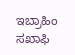ಇಬ್ರಾಹಿಂ ಸಖಾಫಿ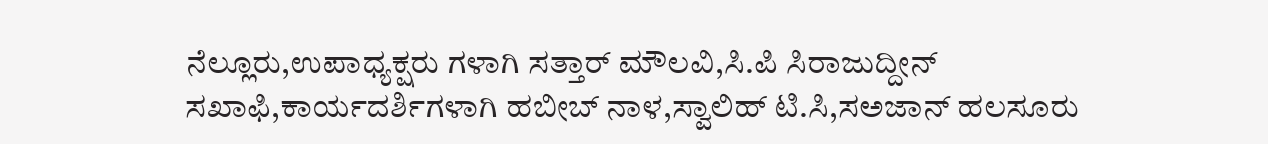ನೆಲ್ಲೂರು,ಉಪಾಧ್ಯಕ್ಷರು ಗಳಾಗಿ ಸತ್ತಾರ್ ಮೌಲವಿ,ಸಿ.ಪಿ ಸಿರಾಜುದ್ದೀನ್ ಸಖಾಫಿ,ಕಾರ್ಯದರ್ಶಿಗಳಾಗಿ ಹಬೀಬ್ ನಾಳ,ಸ್ವಾಲಿಹ್ ಟಿ.ಸಿ,ಸ‌ಅಜಾನ್ ಹಲಸೂರು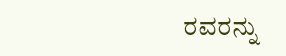ರವರನ್ನು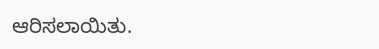ಆರಿಸಲಾಯಿತು.